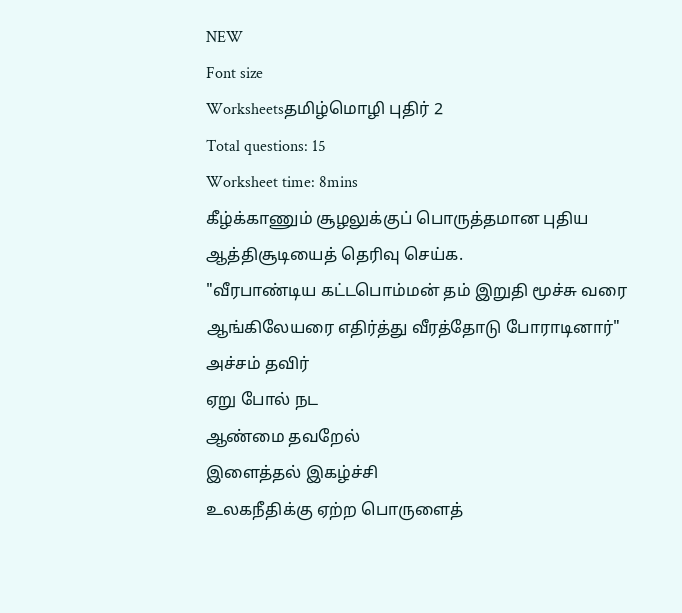NEW
Font size
Worksheetsதமிழ்மொழி புதிர் 2
Total questions: 15
Worksheet time: 8mins
கீழ்க்காணும் சூழலுக்குப் பொருத்தமான புதிய ஆத்திசூடியைத் தெரிவு செய்க.
"வீரபாண்டிய கட்டபொம்மன் தம் இறுதி மூச்சு வரை ஆங்கிலேயரை எதிர்த்து வீரத்தோடு போராடினார்"
அச்சம் தவிர்
ஏறு போல் நட
ஆண்மை தவறேல்
இளைத்தல் இகழ்ச்சி
உலகநீதிக்கு ஏற்ற பொருளைத்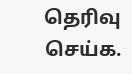தெரிவு செய்க.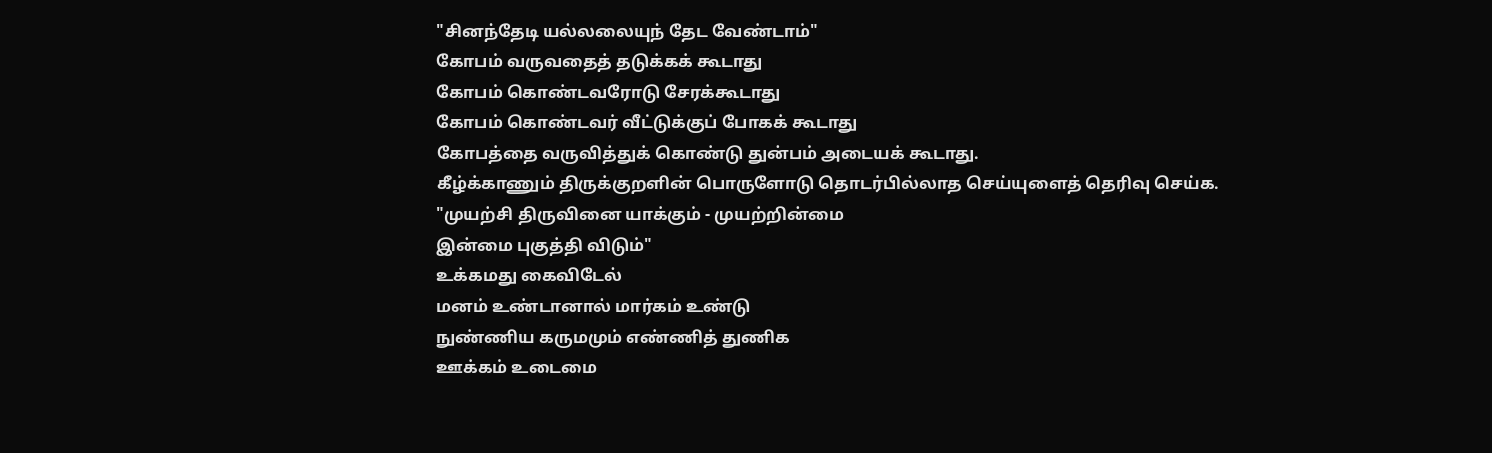"சினந்தேடி யல்லலையுந் தேட வேண்டாம்"
கோபம் வருவதைத் தடுக்கக் கூடாது
கோபம் கொண்டவரோடு சேரக்கூடாது
கோபம் கொண்டவர் வீட்டுக்குப் போகக் கூடாது
கோபத்தை வருவித்துக் கொண்டு துன்பம் அடையக் கூடாது.
கீழ்க்காணும் திருக்குறளின் பொருளோடு தொடர்பில்லாத செய்யுளைத் தெரிவு செய்க.
"முயற்சி திருவினை யாக்கும் - முயற்றின்மை
இன்மை புகுத்தி விடும்"
உக்கமது கைவிடேல்
மனம் உண்டானால் மார்கம் உண்டு
நுண்ணிய கருமமும் எண்ணித் துணிக
ஊக்கம் உடைமை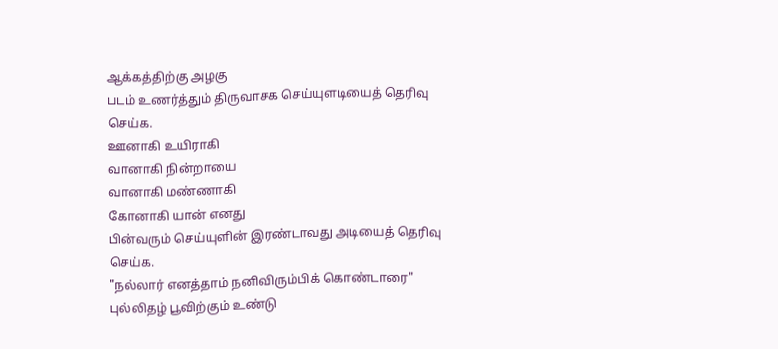ஆக்கத்திற்கு அழகு
படம் உணர்த்தும் திருவாசக செய்யுளடியைத் தெரிவு செய்க.
ஊனாகி உயிராகி
வானாகி நின்றாயை
வானாகி மண்ணாகி
கோனாகி யான் எனது
பின்வரும் செய்யுளின் இரண்டாவது அடியைத் தெரிவு செய்க.
"நல்லார் எனத்தாம் நனிவிரும்பிக் கொண்டாரை"
புல்லிதழ் பூவிற்கும் உண்டு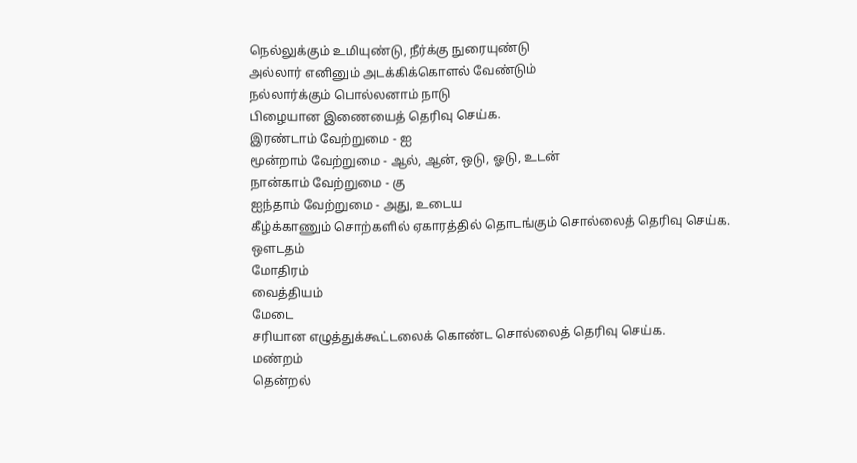நெல்லுக்கும் உமியுண்டு, நீர்க்கு நுரையுண்டு
அல்லார் எனினும் அடக்கிக்கொளல் வேண்டும்
நல்லார்க்கும் பொல்லனாம் நாடு
பிழையான இணையைத் தெரிவு செய்க.
இரண்டாம் வேற்றுமை - ஐ
மூன்றாம் வேற்றுமை - ஆல், ஆன், ஒடு, ஓடு, உடன்
நான்காம் வேற்றுமை - கு
ஐந்தாம் வேற்றுமை - அது, உடைய
கீழ்க்காணும் சொற்களில் ஏகாரத்தில் தொடங்கும் சொல்லைத் தெரிவு செய்க.
ஔடதம்
மோதிரம்
வைத்தியம்
மேடை
சரியான எழுத்துக்கூட்டலைக் கொண்ட சொல்லைத் தெரிவு செய்க.
மண்றம்
தென்றல்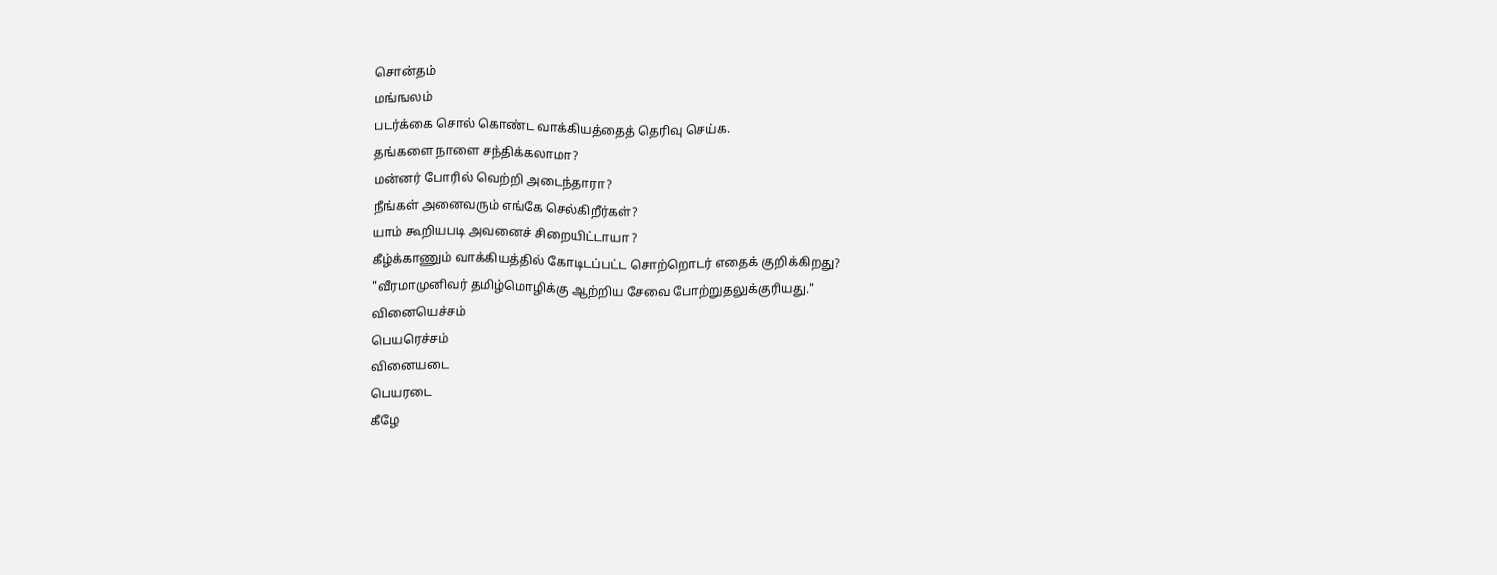சொன்தம்
மங்ஙலம்
படர்க்கை சொல் கொண்ட வாக்கியத்தைத் தெரிவு செய்க.
தங்களை நாளை சந்திக்கலாமா?
மன்னர் போரில் வெற்றி அடைந்தாரா?
நீங்கள் அனைவரும் எங்கே செல்கிறீர்கள்?
யாம் கூறியபடி அவனைச் சிறையிட்டாயா ?
கீழ்க்காணும் வாக்கியத்தில் கோடிடப்பட்ட சொற்றொடர் எதைக் குறிக்கிறது?
"வீரமாமுனிவர் தமிழ்மொழிக்கு ஆற்றிய சேவை போற்றுதலுக்குரியது."
வினையெச்சம்
பெயரெச்சம்
வினையடை
பெயரடை
கீழே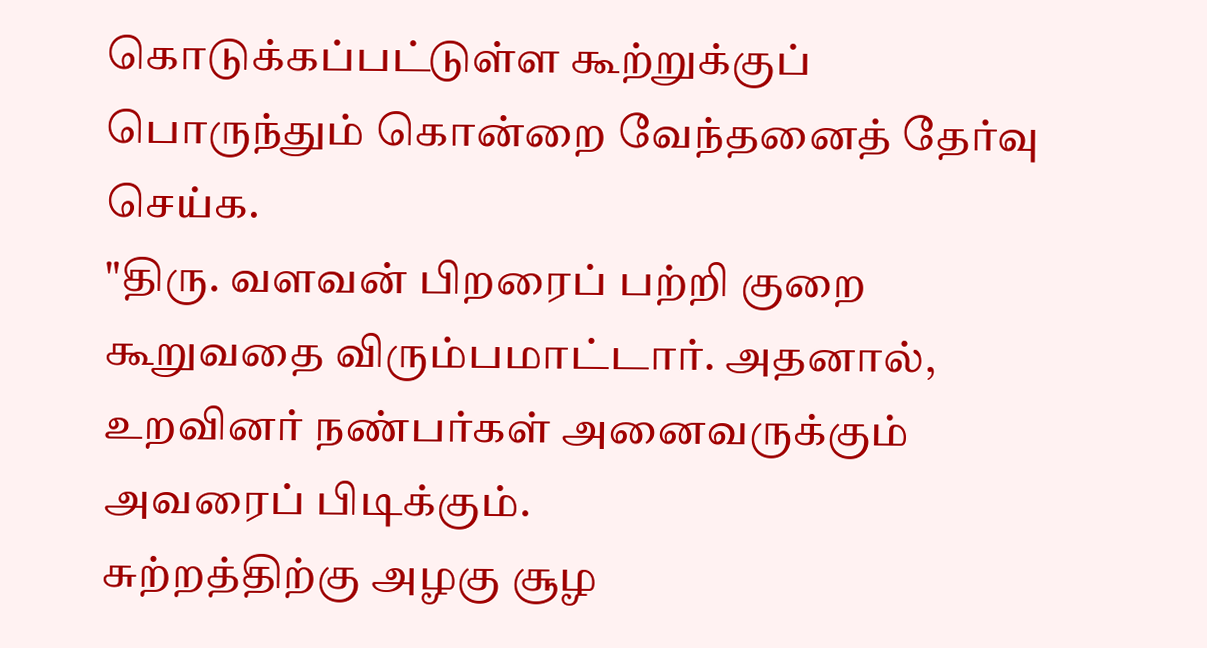கொடுக்கப்பட்டுள்ள கூற்றுக்குப் பொருந்தும் கொன்றை வேந்தனைத் தேர்வு செய்க.
"திரு. வளவன் பிறரைப் பற்றி குறை கூறுவதை விரும்பமாட்டார். அதனால், உறவினர் நண்பர்கள் அனைவருக்கும் அவரைப் பிடிக்கும்.
சுற்றத்திற்கு அழகு சூழ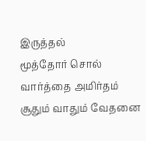இருத்தல்
மூத்தோர் சொல் வார்த்தை அமிர்தம்
சூதும் வாதும் வேதனை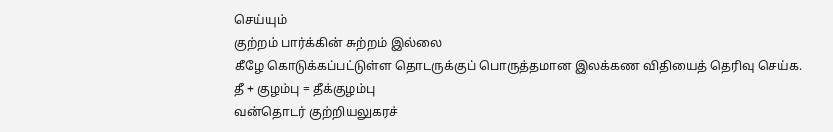செய்யும்
குற்றம் பார்க்கின் சுற்றம் இல்லை
கீழே கொடுக்கப்பட்டுள்ள தொடருக்குப் பொருத்தமான இலக்கண விதியைத் தெரிவு செய்க.
தீ + குழம்பு = தீக்குழம்பு
வன்தொடர் குற்றியலுகரச்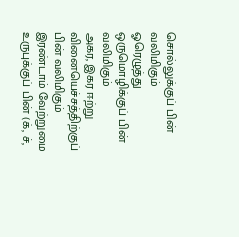சொல்லுக்குப் பின் வலிமிகும்
ஓரெழுத்து ஒருமொழிக்குப் பின் வலிமிகும்
அகர, இகர ஈற்று வினையெச்சத்திற்குப் பின் வலிமிகும்
இரண்டாம் வேற்றுமை உருபுக்குப் பின் (க், ச்,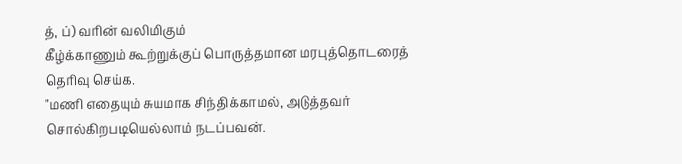த், ப்) வரின் வலிமிகும்
கீழ்க்காணும் கூற்றுக்குப் பொருத்தமான மரபுத்தொடரைத் தெரிவு செய்க.
"மணி எதையும் சுயமாக சிந்திக்காமல், அடுத்தவர் சொல்கிறபடியெல்லாம் நடப்பவன்.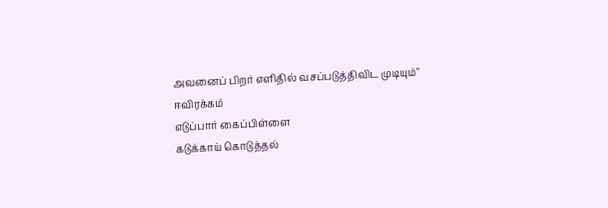அவனைப் பிறர் எளிதில் வசப்படுத்திவிட முடியும்"
ஈவிரக்கம்
எடுப்பார் கைப்பிள்ளை
கடுக்காய் கொடுத்தல்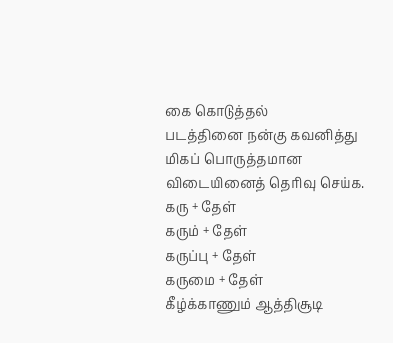கை கொடுத்தல்
படத்தினை நன்கு கவனித்து மிகப் பொருத்தமான விடையினைத் தெரிவு செய்க.
கரு + தேள்
கரும் + தேள்
கருப்பு + தேள்
கருமை + தேள்
கீழ்க்காணும் ஆத்திசூடி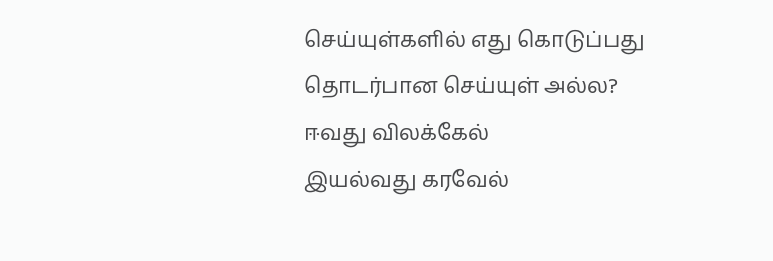செய்யுள்களில் எது கொடுப்பது தொடர்பான செய்யுள் அல்ல?
ஈவது விலக்கேல்
இயல்வது கரவேல்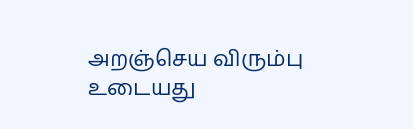அறஞ்செய விரும்பு
உடையது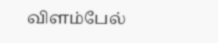விளம்பேல்